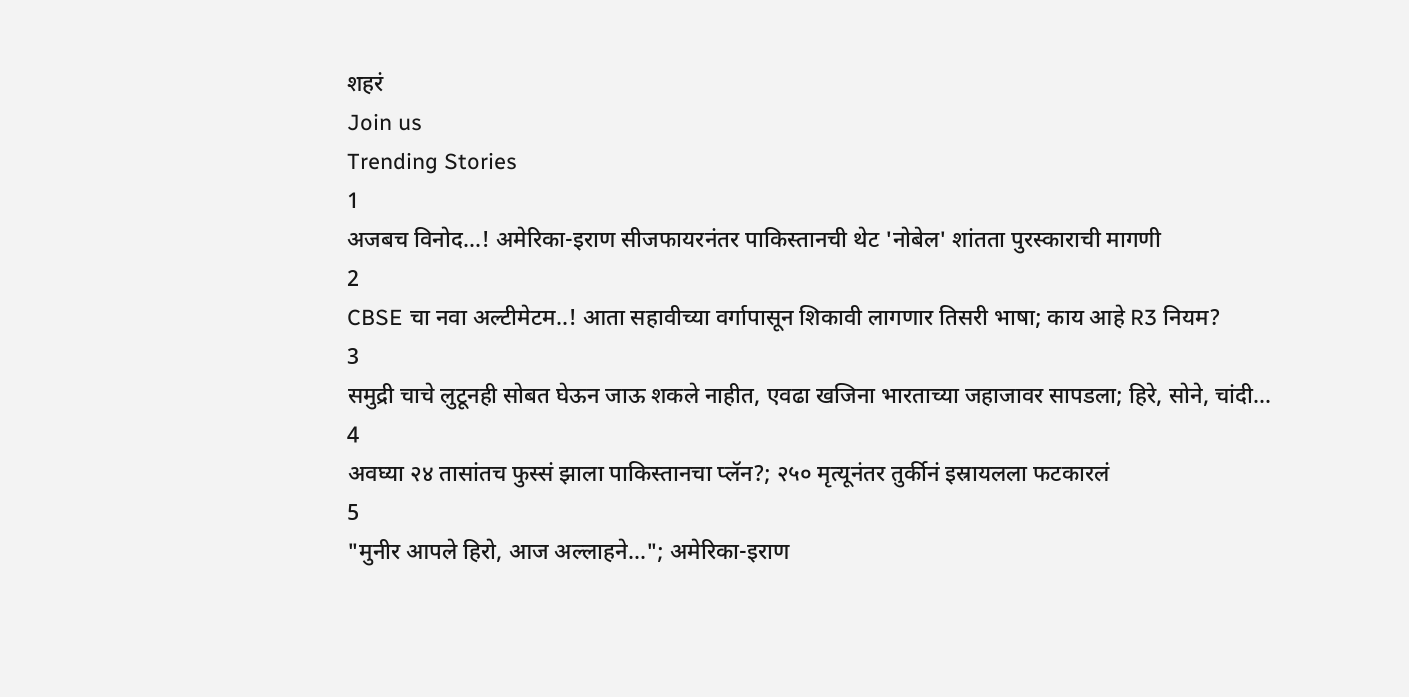शहरं
Join us
Trending Stories
1
अजबच विनोद...! अमेरिका-इराण सीजफायरनंतर पाकिस्तानची थेट 'नोबेल' शांतता पुरस्काराची मागणी
2
CBSE चा नवा अल्टीमेटम..! आता सहावीच्या वर्गापासून शिकावी लागणार तिसरी भाषा; काय आहे R3 नियम?
3
समुद्री चाचे लुटूनही सोबत घेऊन जाऊ शकले नाहीत, एवढा खजिना भारताच्या जहाजावर सापडला; हिरे, सोने, चांदी...
4
अवघ्या २४ तासांतच फुस्सं झाला पाकिस्तानचा प्लॅन?; २५० मृत्यूनंतर तुर्कीनं इस्रायलला फटकारलं
5
"मुनीर आपले हिरो, आज अल्लाहने..."; अमेरिका-इराण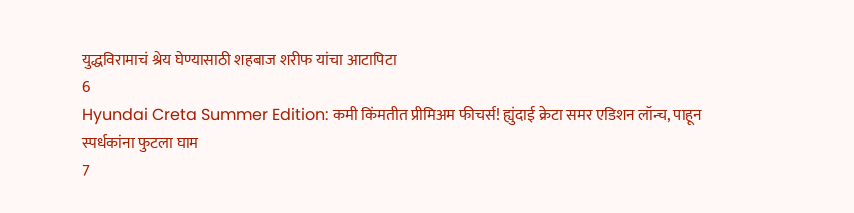युद्धविरामाचं श्रेय घेण्यासाठी शहबाज शरीफ यांचा आटापिटा
6
Hyundai Creta Summer Edition: कमी किंमतीत प्रीमिअम फीचर्स! ह्युंदाई क्रेटा समर एडिशन लॉन्च, पाहून स्पर्धकांना फुटला घाम
7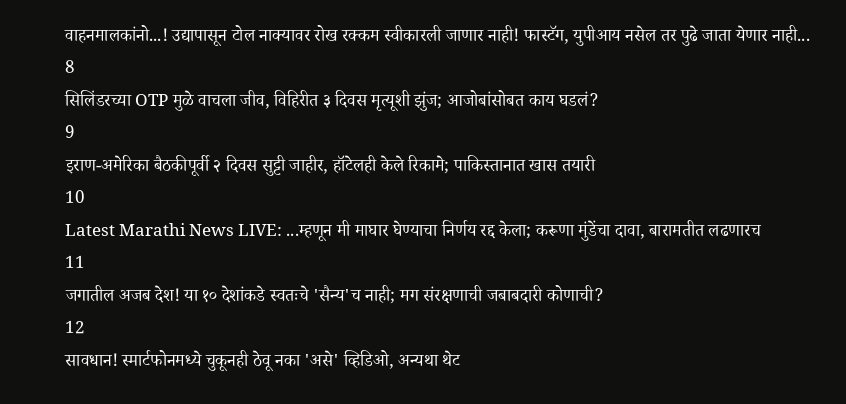वाहनमालकांनो...! उद्यापासून टोल नाक्यावर रोख रक्कम स्वीकारली जाणार नाही! फास्टॅग, युपीआय नसेल तर पुढे जाता येणार नाही...
8
सिलिंडरच्या OTP मुळे वाचला जीव, विहिरीत ३ दिवस मृत्यूशी झुंज; आजोबांसोबत काय घडलं?
9
इराण-अमेरिका बैठकीपूर्वी २ दिवस सुट्टी जाहीर, हॉटेलही केले रिकामे; पाकिस्तानात खास तयारी
10
Latest Marathi News LIVE: ...म्हणून मी माघार घेण्याचा निर्णय रद्द केला; करूणा मुंडेंचा दावा, बारामतीत लढणारच
11
जगातील अजब देश! या १० देशांकडे स्वतःचे 'सैन्य'च नाही; मग संरक्षणाची जबाबदारी कोणाची?
12
सावधान! स्मार्टफोनमध्ये चुकूनही ठेवू नका 'असे' व्हिडिओ, अन्यथा थेट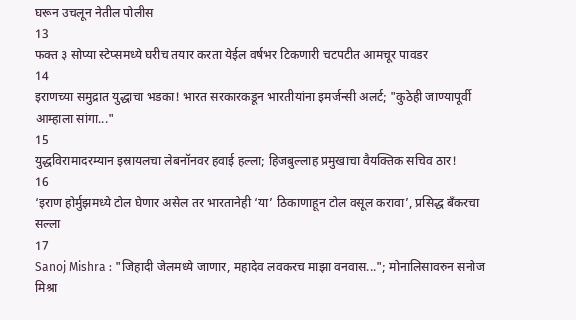घरून उचलून नेतील पोलीस
13
फक्त ३ सोप्या स्टेप्समध्ये घरीच तयार करता येईल वर्षभर टिकणारी चटपटीत आमचूर पावडर
14
इराणच्या समुद्रात युद्धाचा भडका! भारत सरकारकडून भारतीयांना इमर्जन्सी अलर्ट; "कुठेही जाण्यापूर्वी आम्हाला सांगा..."
15
युद्धविरामादरम्यान इस्रायलचा लेबनॉनवर हवाई हल्ला; हिजबुल्लाह प्रमुखाचा वैयक्तिक सचिव ठार!
16
‘इराण होर्मुझमध्ये टोल घेणार असेल तर भारतानेही ‘या’ ठिकाणाहून टोल वसूल करावा’, प्रसिद्ध बँकरचा सल्ला
17
Sanoj Mishra : "जिहादी जेलमध्ये जाणार, महादेव लवकरच माझा वनवास..."; मोनालिसावरुन सनोज मिश्रा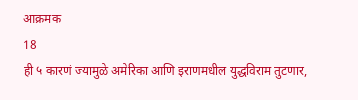आक्रमक
18
ही ५ कारणं ज्यामुळे अमेरिका आणि इराणमधील युद्धविराम तुटणार,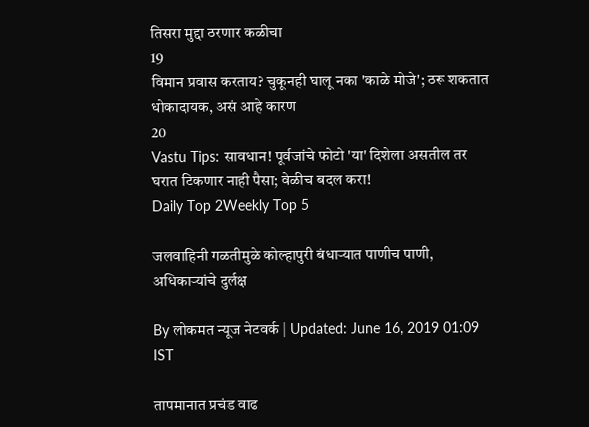तिसरा मुद्दा ठरणार कळीचा
19
विमान प्रवास करताय? चुकूनही घालू नका 'काळे मोजे'; ठरू शकतात धोकादायक, असं आहे कारण
20
Vastu Tips: सावधान! पूर्वजांचे फोटो 'या' दिशेला असतील तर घरात टिकणार नाही पैसा; वेळीच बदल करा!
Daily Top 2Weekly Top 5

जलवाहिनी गळतीमुळे कोल्हापुरी बंधाऱ्यात पाणीच पाणी, अधिकाऱ्यांचे दुर्लक्ष

By लोकमत न्यूज नेटवर्क | Updated: June 16, 2019 01:09 IST

तापमानात प्रचंड वाढ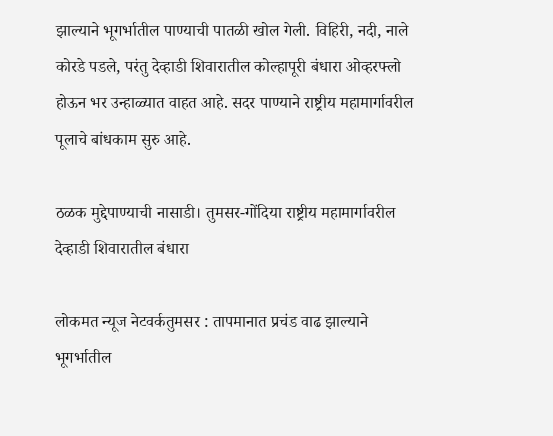झाल्याने भूगर्भातील पाण्याची पातळी खोल गेली. विहिरी, नदी, नाले कोरडे पडले, परंतु देव्हाडी शिवारातील कोल्हापूरी बंधारा ओव्हरफ्लो होऊन भर उन्हाळ्यात वाहत आहे. सदर पाण्याने राष्ट्रीय महामार्गावरील पूलाचे बांधकाम सुरु आहे.

ठळक मुद्देपाण्याची नासाडी। तुमसर-गोंदिया राष्ट्रीय महामार्गावरील देव्हाडी शिवारातील बंधारा

लोकमत न्यूज नेटवर्कतुमसर : तापमानात प्रचंड वाढ झाल्याने भूगर्भातील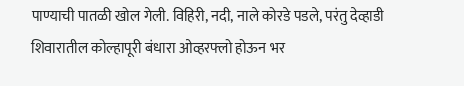पाण्याची पातळी खोल गेली. विहिरी, नदी, नाले कोरडे पडले, परंतु देव्हाडी शिवारातील कोल्हापूरी बंधारा ओव्हरफ्लो होऊन भर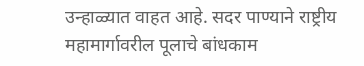उन्हाळ्यात वाहत आहे. सदर पाण्याने राष्ट्रीय महामार्गावरील पूलाचे बांधकाम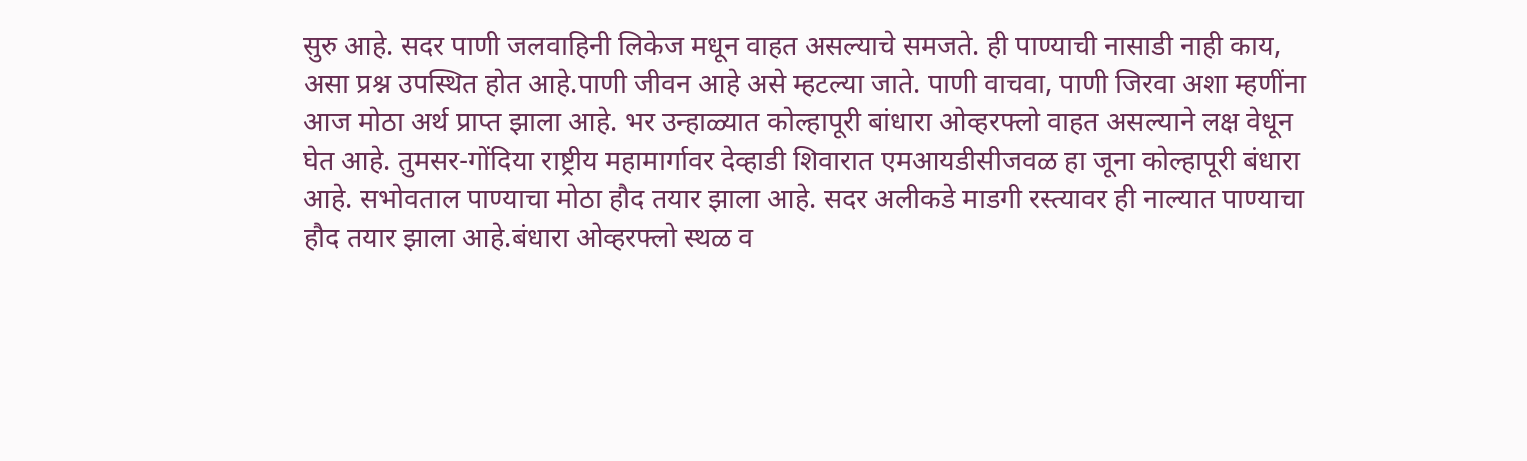सुरु आहे. सदर पाणी जलवाहिनी लिकेज मधून वाहत असल्याचे समजते. ही पाण्याची नासाडी नाही काय, असा प्रश्न उपस्थित होत आहे.पाणी जीवन आहे असे म्हटल्या जाते. पाणी वाचवा, पाणी जिरवा अशा म्हणींना आज मोठा अर्थ प्राप्त झाला आहे. भर उन्हाळ्यात कोल्हापूरी बांधारा ओव्हरफ्लो वाहत असल्याने लक्ष वेधून घेत आहे. तुमसर-गोंदिया राष्ट्रीय महामार्गावर देव्हाडी शिवारात एमआयडीसीजवळ हा जूना कोल्हापूरी बंधारा आहे. सभोवताल पाण्याचा मोठा हौद तयार झाला आहे. सदर अलीकडे माडगी रस्त्यावर ही नाल्यात पाण्याचा हौद तयार झाला आहे.बंधारा ओव्हरफ्लो स्थळ व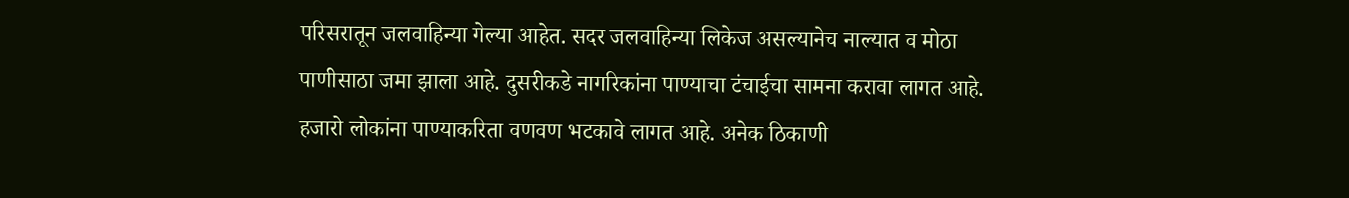परिसरातून जलवाहिन्या गेल्या आहेत. सदर जलवाहिन्या लिकेज असल्यानेच नाल्यात व मोठा पाणीसाठा जमा झाला आहे. दुसरीकडे नागरिकांना पाण्याचा टंचाईचा सामना करावा लागत आहे. हजारो लोकांना पाण्याकरिता वणवण भटकावे लागत आहे. अनेक ठिकाणी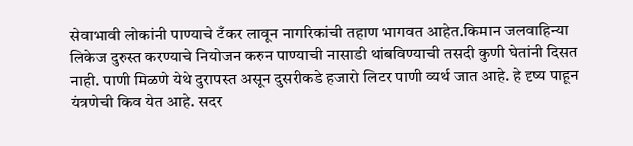सेवाभावी लोकांनी पाण्याचे टँकर लावून नागरिकांची तहाण भागवत आहेत.किमान जलवाहिन्या लिकेज दुरुस्त करण्याचे नियोजन करुन पाण्याची नासाडी थांबविण्याची तसदी कुणी घेतांनी दिसत नाही. पाणी मिळणे येथे दुरापस्त असून दुसरीकडे हजारो लिटर पाणी व्यर्थ जात आहे. हे दृष्य पाहून यंत्रणेची किव येत आहे. सदर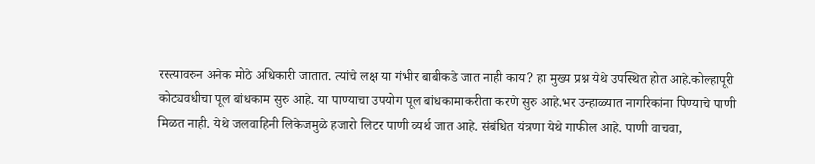रस्त्यावरुन अनेक मोठे अधिकारी जातात. त्यांचे लक्ष या गंभीर बाबीकडे जात नाही काय? हा मुख्य प्रश्न येथे उपस्थित होत आहे.कोल्हापूरी कोट्यवधीचा पूल बांधकाम सुरु आहे. या पाण्याचा उपयोग पूल बांधकामाकरीता करणे सुरु आहे.भर उन्हाळ्यात नागरिकांना पिण्याचे पाणी मिळत नाही. येथे जलवाहिनी लिकेजमुळे हजारो लिटर पाणी व्यर्थ जात आहे. संबंधित यंत्रणा येथे गाफील आहे. पाणी वाचवा,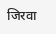जिरवा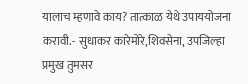यालाच म्हणावे काय? तात्काळ येथे उपाययोजना करावी.- सुधाकर कारेमोरे,शिवसेना, उपजिल्हा प्रमुख तुमसर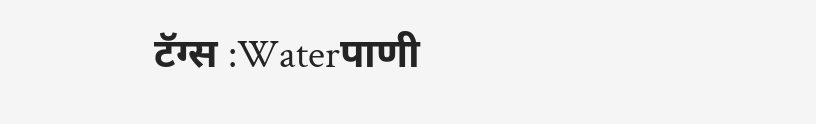टॅग्स :Waterपाणी